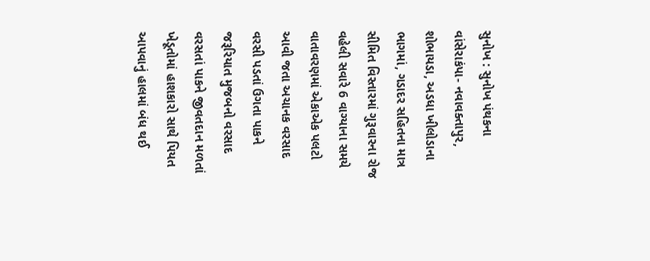સુનોખ : સુનોખ પંથકના વાંસેરાકંપા- નવાવક્તાપુર, શોભાયડા, અડધા ખીલોડાના ભાગમાં, ગડાદર સહિતના માત્ર સીમિત વિસ્તારમાં ગુરૂવારના રોજ વહેલી સવારે 6 વાગ્યાના સમયે વાતાવરણમાં એકાએક પલટો આવી જતા અચાનક વરસાદ વરસી પડતાં ઉગતા પાકને જરૂરિયાત મુજબનો વરસાદ વરસતાં પાકને જીવતદાન મળતાં ખેડૂતોમાં હાશકારો સાથે પિયત આપવાનું હાલમાં બંધ થઈ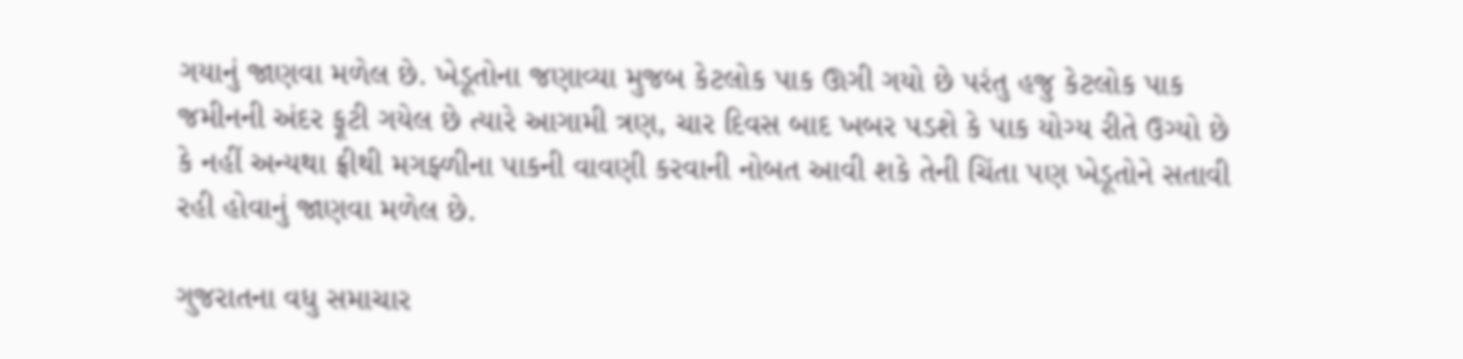ગયાનું જાણવા મળેલ છે. ખેડૂતોના જણાવ્યા મુજબ કેટલોક પાક ઊગી ગયો છે પરંતુ હજુ કેટલોક પાક જમીનની અંદર ફૂટી ગયેલ છે ત્યારે આગામી ત્રણ, ચાર દિવસ બાદ ખબર પડશે કે પાક યોગ્ય રીતે ઉગ્યો છે કે નહીં અન્યથા ફ્રીથી મગફ્ળીના પાકની વાવણી કરવાની નોબત આવી શકે તેની ચિંતા પણ ખેડૂતોને સતાવી રહી હોવાનું જાણવા મળેલ છે.

ગુજરાતના વધુ સમાચાર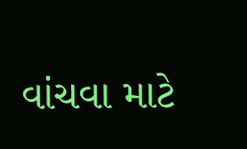વાંચવા માટે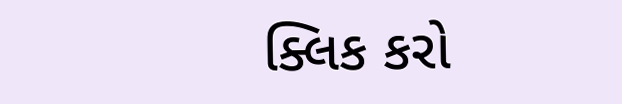ક્લિક કરો